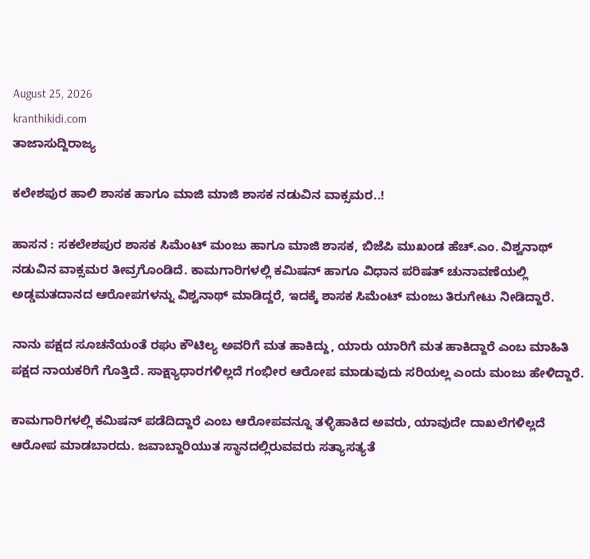August 25, 2026
kranthikidi.com
ತಾಜಾಸುದ್ದಿರಾಜ್ಯ

ಕಲೇಶಪುರ ಹಾಲಿ ಶಾಸಕ ಹಾಗೂ ಮಾಜಿ ಮಾಜಿ ಶಾಸಕ ನಡುವಿನ ವಾಕ್ಸಮರ..!

ಹಾಸನ : ಸಕಲೇಶಪುರ ಶಾಸಕ ಸಿಮೆಂಟ್ ಮಂಜು ಹಾಗೂ ಮಾಜಿ ಶಾಸಕ, ಬಿಜೆಪಿ ಮುಖಂಡ ಹೆಚ್.ಎಂ. ವಿಶ್ವನಾಥ್ ನಡುವಿನ ವಾಕ್ಸಮರ ತೀವ್ರಗೊಂಡಿದೆ. ಕಾಮಗಾರಿಗಳಲ್ಲಿ ಕಮಿಷನ್ ಹಾಗೂ ವಿಧಾನ ಪರಿಷತ್ ಚುನಾವಣೆಯಲ್ಲಿ ಅಡ್ಡಮತದಾನದ ಆರೋಪಗಳನ್ನು ವಿಶ್ವನಾಥ್ ಮಾಡಿದ್ದರೆ, ಇದಕ್ಕೆ ಶಾಸಕ ಸಿಮೆಂಟ್ ಮಂಜು ತಿರುಗೇಟು ನೀಡಿದ್ದಾರೆ.

ನಾನು ಪಕ್ಷದ ಸೂಚನೆಯಂತೆ ರಘು ಕೌಟಿಲ್ಯ ಅವರಿಗೆ ಮತ ಹಾಕಿದ್ದು, ಯಾರು ಯಾರಿಗೆ ಮತ ಹಾಕಿದ್ದಾರೆ ಎಂಬ ಮಾಹಿತಿ ಪಕ್ಷದ ನಾಯಕರಿಗೆ ಗೊತ್ತಿದೆ. ಸಾಕ್ಷ್ಯಾಧಾರಗಳಿಲ್ಲದೆ ಗಂಭೀರ ಆರೋಪ ಮಾಡುವುದು ಸರಿಯಲ್ಲ ಎಂದು ಮಂಜು ಹೇಳಿದ್ದಾರೆ.

ಕಾಮಗಾರಿಗಳಲ್ಲಿ ಕಮಿಷನ್ ಪಡೆದಿದ್ದಾರೆ ಎಂಬ ಆರೋಪವನ್ನೂ ತಳ್ಳಿಹಾಕಿದ ಅವರು, ಯಾವುದೇ ದಾಖಲೆಗಳಿಲ್ಲದೆ ಆರೋಪ ಮಾಡಬಾರದು. ಜವಾಬ್ದಾರಿಯುತ ಸ್ಥಾನದಲ್ಲಿರುವವರು ಸತ್ಯಾಸತ್ಯತೆ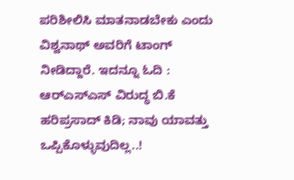ಪರಿಶೀಲಿಸಿ ಮಾತನಾಡಬೇಕು ಎಂದು ವಿಶ್ವನಾಥ್ ಅವರಿಗೆ ಟಾಂಗ್ ನೀಡಿದ್ದಾರೆ. ಇದನ್ನೂ ಓದಿ : ಆರ್‌ಎಸ್‌ಎಸ್‌ ವಿರುದ್ಧ ಬಿ.ಕೆ ಹರಿಪ್ರಸಾದ್ ಕಿಡಿ; ನಾವು ಯಾವತ್ತು ಒಪ್ಪಿಕೊಳ್ಳುವುದಿಲ್ಲ..!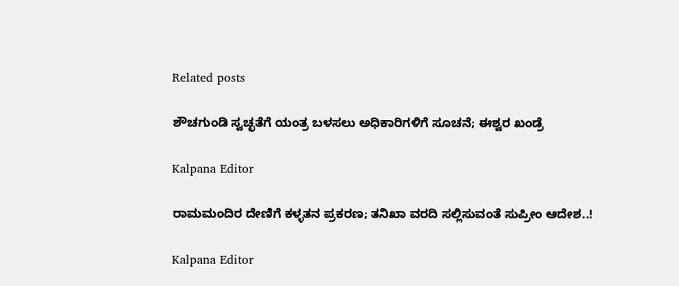Related posts

ಶೌಚಗುಂಡಿ ಸ್ವಚ್ಛತೆಗೆ ಯಂತ್ರ ಬಳಸಲು ಅಧಿಕಾರಿಗಳಿಗೆ ಸೂಚನೆ; ಈಶ್ವರ ಖಂಡ್ರೆ

Kalpana Editor

ರಾಮಮಂದಿರ ದೇಣಿಗೆ ಕಳ್ಳತನ ಪ್ರಕರಣ; ತನಿಖಾ ವರದಿ ಸಲ್ಲಿಸುವಂತೆ ಸುಪ್ರೀಂ ಆದೇಶ..!

Kalpana Editor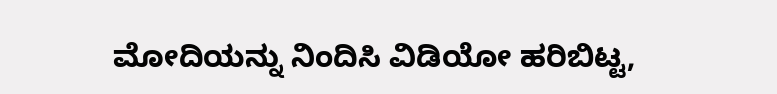ಮೋದಿಯನ್ನು ನಿಂದಿಸಿ ವಿಡಿಯೋ ಹರಿಬಿಟ್ಟ,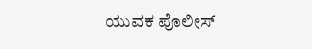ಯುವಕ ಪೊಲೀಸ್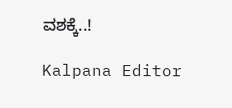ವಶಕ್ಕೆ..!

Kalpana Editor